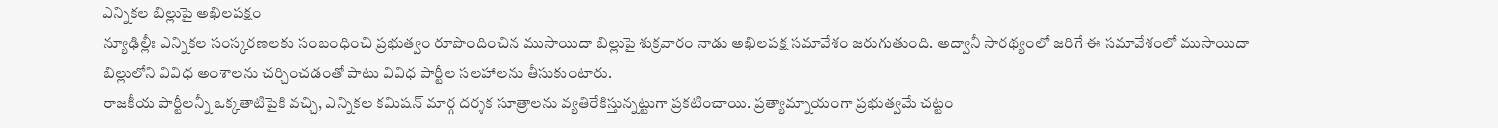ఎన్నికల బిల్లుపై అఖిలపక్షం
న్యూఢిల్లీః ఎన్నికల సంస్కరణలకు సంబంధించి ప్రభుత్వం రూపొందించిన ముసాయిదా బిల్లుపై శుక్రవారం నాడు అఖిలపక్ష సమావేశం జరుగుతుంది. అద్వానీ సారథ్యంలో జరిగే ఈ సమావేశంలో ముసాయిదా బిల్లులోని వివిధ అంశాలను చర్చించడంతో పాటు వివిధ పార్టీల సలహాలను తీసుకుంటారు.
రాజకీయ పార్టీలన్నీ ఒక్కతాటిపైకి వచ్చి, ఎన్నికల కమిషన్ మార్గ దర్శక సూత్రాలను వ్యతిరేకిస్తున్నట్టుగా ప్రకటించాయి. ప్రత్యామ్నాయంగా ప్రభుత్వమే చట్టం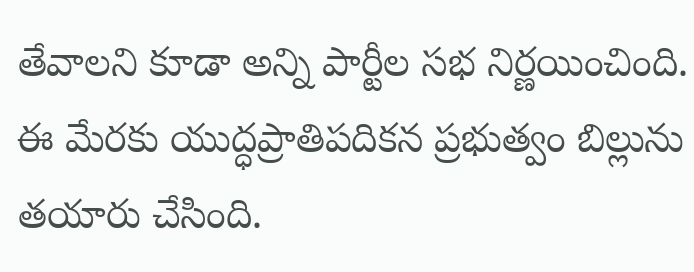తేవాలని కూడా అన్ని పార్టీల సభ నిర్ణయించింది. ఈ మేరకు యుద్ధప్రాతిపదికన ప్రభుత్వం బిల్లును తయారు చేసింది.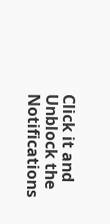Click it and Unblock the Notifications